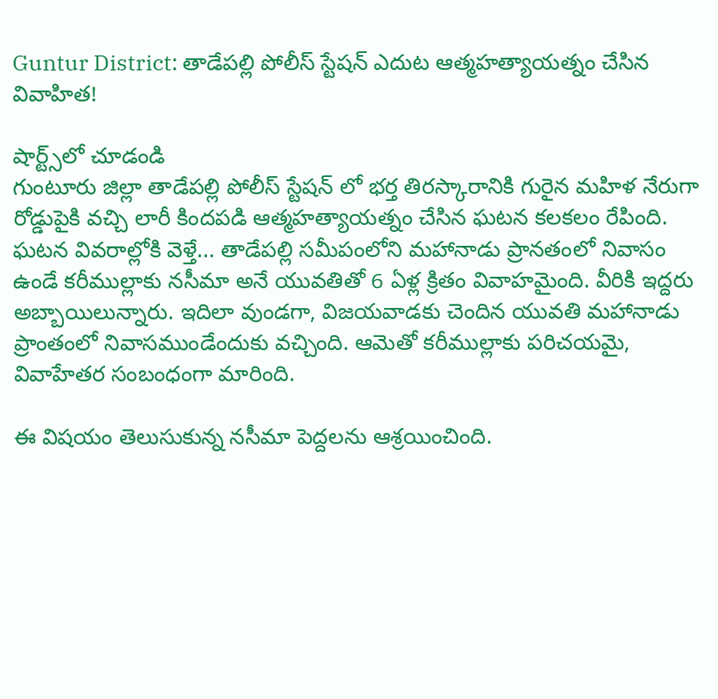Guntur District: తాడేపల్లి పోలీస్ స్టేషన్ ఎదుట ఆత్మహత్యాయత్నం చేసిన వివాహిత!

షార్ట్స్‌లో చూడండి
గుంటూరు జిల్లా తాడేపల్లి పోలీస్ స్టేషన్ లో భర్త తిరస్కారానికి గురైన మహిళ నేరుగా రోడ్డుపైకి వచ్చి లారీ కిందపడి ఆత్మహత్యాయత్నం చేసిన ఘటన కలకలం రేపింది. ఘటన వివరాల్లోకి వెళ్తే... తాడేపల్లి సమీపంలోని మహానాడు ప్రానతంలో నివాసం ఉండే కరీముల్లాకు నసీమా అనే యువతితో 6 ఏళ్ల క్రితం వివాహమైంది. వీరికి ఇద్దరు అబ్బాయిలున్నారు. ఇదిలా వుండగా, విజయవాడకు చెందిన యువతి మహానాడు ప్రాంతంలో నివాసముండేందుకు వచ్చింది. ఆమెతో కరీముల్లాకు పరిచయమై, వివాహేతర సంబంధంగా మారింది.

ఈ విషయం తెలుసుకున్న నసీమా పెద్దలను ఆశ్రయించింది.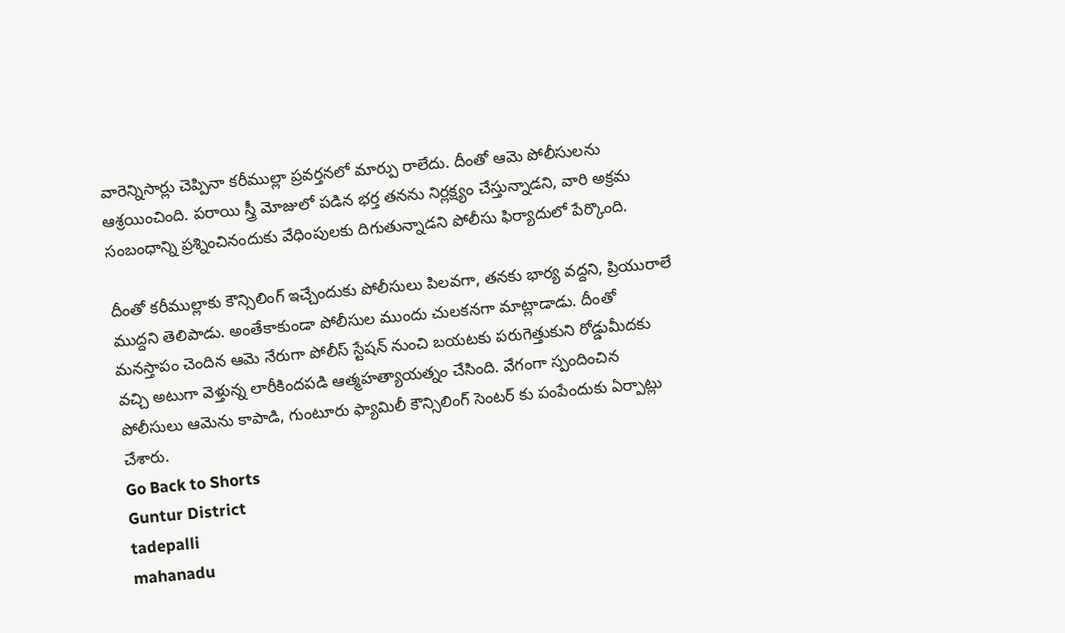వారెన్నిసార్లు చెప్పినా కరీముల్లా ప్రవర్తనలో మార్పు రాలేదు. దీంతో ఆమె పోలీసులను ఆశ్రయించింది. పరాయి స్త్రీ మోజులో పడిన భర్త తనను నిర్లక్ష్యం చేస్తున్నాడని, వారి అక్రమ సంబంధాన్ని ప్రశ్నించినందుకు వేధింపులకు దిగుతున్నాడని పోలీసు ఫిర్యాదులో పేర్కొంది.

దీంతో కరీముల్లాకు కౌన్సిలింగ్ ఇచ్చేందుకు పోలీసులు పిలవగా, తనకు భార్య వద్దని, ప్రియురాలే ముద్దని తెలిపాడు. అంతేకాకుండా పోలీసుల ముందు చులకనగా మాట్లాడాడు. దీంతో మనస్తాపం చెందిన ఆమె నేరుగా పోలీస్ స్టేషన్ నుంచి బయటకు పరుగెత్తుకుని రోడ్డుమీదకు వచ్చి అటుగా వెళ్తున్న లారీకిందపడి ఆత్మహత్యాయత్నం చేసింది. వేగంగా స్పందించిన పోలీసులు ఆమెను కాపాడి, గుంటూరు ఫ్యామిలీ కౌన్సిలింగ్‌ సెంటర్ కు పంపేందుకు ఏర్పాట్లు చేశారు.
Go Back to Shorts
Guntur District
tadepalli
mahanadu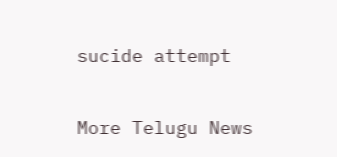sucide attempt

More Telugu News